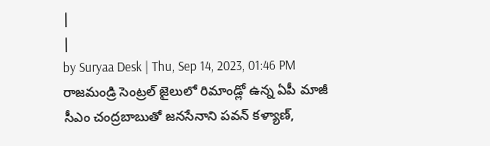|
|
by Suryaa Desk | Thu, Sep 14, 2023, 01:46 PM
రాజమండ్రి సెంట్రల్ జైలులో రిమాండ్లో ఉన్న ఏపీ మాజీ సీఎం చంద్రబాబుతో జనసేనాని పవన్ కళ్యాణ్,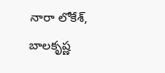నారా లోకేశ్, బాలకృష్ణ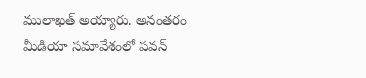ములాఖత్ అయ్యారు. అనంతరం మీడియా సమావేశంలో పవన్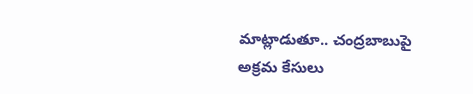మాట్లాడుతూ.. చంద్రబాబుపై అక్రమ కేసులు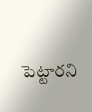పెట్టారని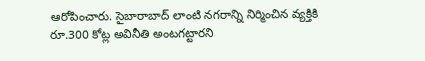ఆరోపించారు. సైబారాబాద్ లాంటి నగరాన్ని నిర్మించిన వ్యక్తికి రూ.300 కోట్ల అవినీతి అంటగట్టారని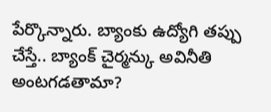పేర్కొన్నారు. బ్యాంకు ఉద్యోగి తప్పు చేస్తే.. బ్యాంక్ చైర్మన్కు అవినీతి అంటగడతామా?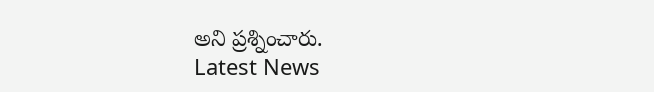అని ప్రశ్నించారు.
Latest News